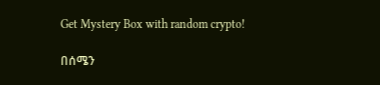Get Mystery Box with random crypto!

በሰሜን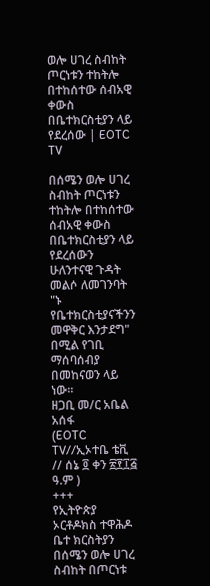ወሎ ሀገረ ስብከት ጦርነቱን ተከትሎ በተከሰተው ሰብአዊ ቀውስ በቤተክርስቲያን ላይ የደረሰው | EOTC TV

በሰሜን ወሎ ሀገረ ስብከት ጦርነቱን ተከትሎ በተከሰተው ሰብአዊ ቀውስ በቤተክርስቲያን ላይ የደረሰውን ሁለንተናዊ ጉዳት መልሶ ለመገንባት "ኑ የቤተክርስቲያናችንን መዋቅር እንታደግ" በሚል የገቢ ማሰባሰብያ በመከናወን ላይ ነው።
ዘጋቢ መ/ር አቤል አሰፋ
(EOTC TV//ኢኦተቤ ቴቪ // ሰኔ ፬ ቀን ፳፻፲፭ ዓ.ም )
+++
የኢትዮጵያ ኦርቶዶክስ ተዋሕዶ ቤተ ክርስትያን በሰሜን ወሎ ሀገረ ስብከት በጦርነቱ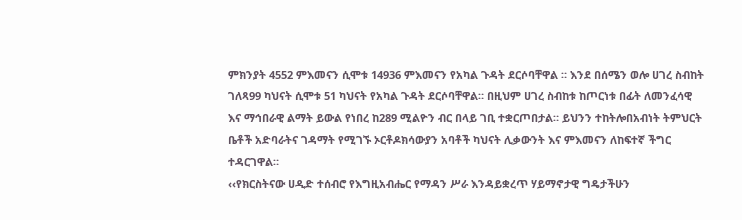ምክንያት 4552 ምእመናን ሲሞቱ 14936 ምእመናን የአካል ጉዳት ደርሶባቸዋል ። እንደ በሰሜን ወሎ ሀገረ ስብከት ገለጻ99 ካህናት ሲሞቱ 51 ካህናት የአካል ጉዳት ደርሶባቸዋል። በዚህም ሀገረ ስብከቱ ከጦርነቱ በፊት ለመንፈሳዊ እና ማኅበራዊ ልማት ይውል የነበረ ከ289 ሚልዮን ብር በላይ ገቢ ተቋርጦበታል። ይህንን ተከትሎበአብነት ትምህርት ቤቶች አድባራትና ገዳማት የሚገኙ ኦርቶዶክሳውያን አባቶች ካህናት ሊቃውንት እና ምእመናን ለከፍተኛ ችግር ተዳርገዋል።
‹‹የክርስትናው ሀዲድ ተሰብሮ የእግዚአብሔር የማዳን ሥራ እንዳይቋረጥ ሃይማኖታዊ ግዴታችሁን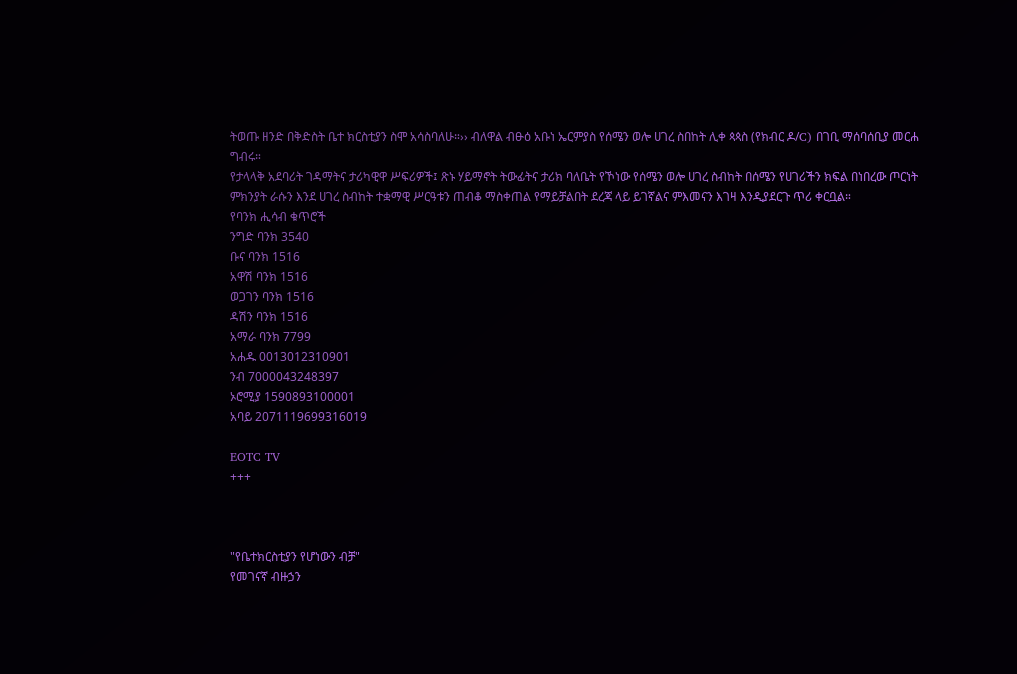ትወጡ ዘንድ በቅድስት ቤተ ክርስቲያን ስሞ አሳስባለሁ።›› ብለዋል ብፁዕ አቡነ ኤርምያስ የሰሜን ወሎ ሀገረ ስበከት ሊቀ ጳጳስ (የክብር ዶ/C) በገቢ ማሰባሰቢያ መርሐ ግብሩ።
የታላላቅ አደባሪት ገዳማትና ታሪካዊዋ ሥፍሪዎች፤ ጽኑ ሃይማኖት ትውፊትና ታሪክ ባለቤት የኾነው የሰሜን ወሎ ሀገረ ስብከት በሰሜን የሀገሪችን ክፍል በነበረው ጦርነት ምክንያት ራሱን እንደ ሀገረ ስብከት ተቋማዊ ሥርዓቱን ጠብቆ ማስቀጠል የማይቻልበት ደረጃ ላይ ይገኛልና ምእመናን እገዛ እንዲያደርጉ ጥሪ ቀርቧል።
የባንክ ሒሳብ ቁጥሮች
ንግድ ባንክ 3540
ቡና ባንክ 1516
አዋሽ ባንክ 1516
ወጋገን ባንክ 1516
ዳሽን ባንክ 1516
አማራ ባንክ 7799
አሐዱ 0013012310901
ንብ 7000043248397
ኦሮሚያ 1590893100001
አባይ 2071119699316019

EOTC TV
+++



"የቤተክርስቲያን የሆነውን ብቻ"
የመገናኛ ብዙኃን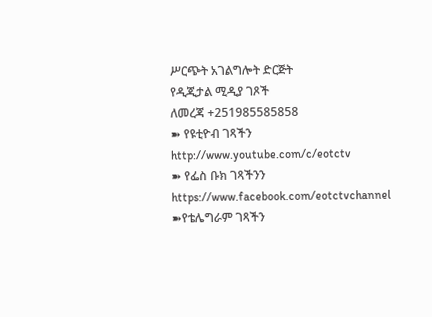ሥርጭት አገልግሎት ድርጅት
የዲጂታል ሚዲያ ገጾች
ለመረጃ +251985585858
➽ የዩቲዮብ ገጻችን
http://www.youtube.com/c/eotctv
➽ የፌስ ቡክ ገጻችንን
https://www.facebook.com/eotctvchannel
➽የቴሌግራም ገጻችን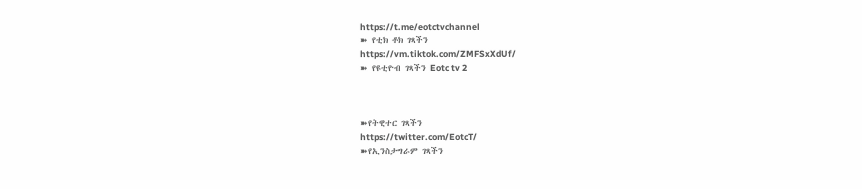https://t.me/eotctvchannel
➽ የቲክ ቶክ ገጻችን
https://vm.tiktok.com/ZMFSxXdUf/
➽ የዩቲዮብ ገጻችን Eotc tv 2



➽የትዊተር ገጻችን
https://twitter.com/EotcT/
➽የኢንስታግራም ገጻችን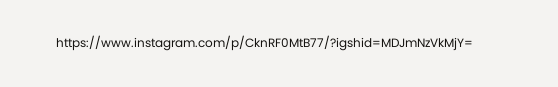https://www.instagram.com/p/CknRF0MtB77/?igshid=MDJmNzVkMjY=